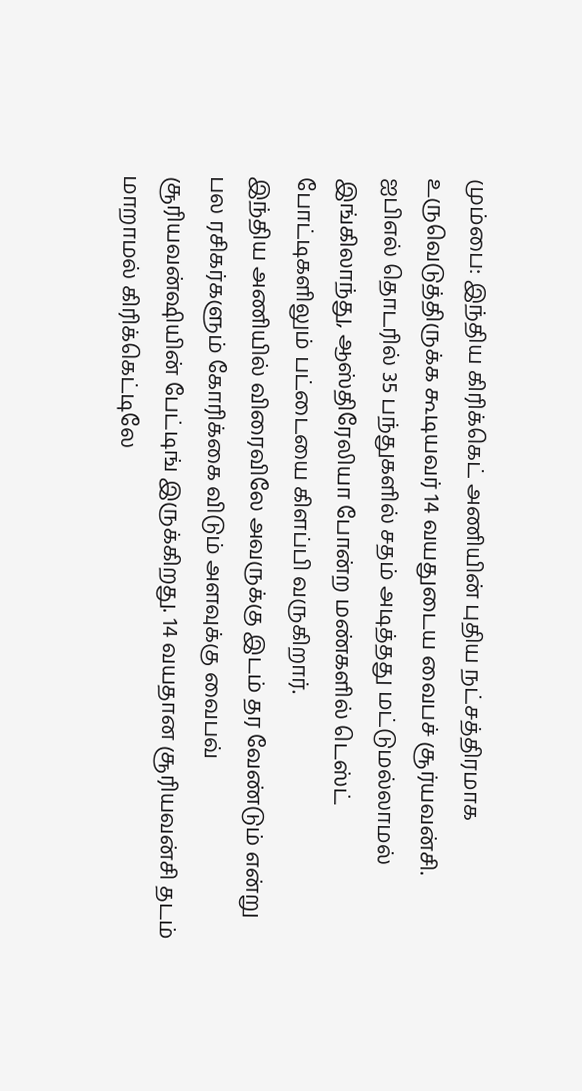மும்பை: இந்திய கிரிக்கெட் அணியின் புதிய நட்சத்திரமாக உருவெடுத்திருக்க கூடியவர் 14 வயதுடைய வைபச் சூர்யவன்சி. ஐபிஎல் தொடரில் 35 பந்துகளில் சதம் அடித்தது மட்டுமல்லாமல் இங்கிலாந்து, ஆஸ்திரேலியா போன்ற மண்களில் டெஸ்ட் போட்டிகளிலும் பட்டையை கிளப்பி வருகிறார்.
இந்திய அணியில் விரைவிலே அவருக்கு இடம் தர வேண்டும் என்று பல ரசிகர்களும் கோரிக்கை விடும் அளவுக்கு வைபவ் சூரியவன்ஷியின் பேட்டிங் இருக்கிறது. 14 வயதான சூரியவன்சி தடம் மாறாமல் கிரிக்கெட்டிலே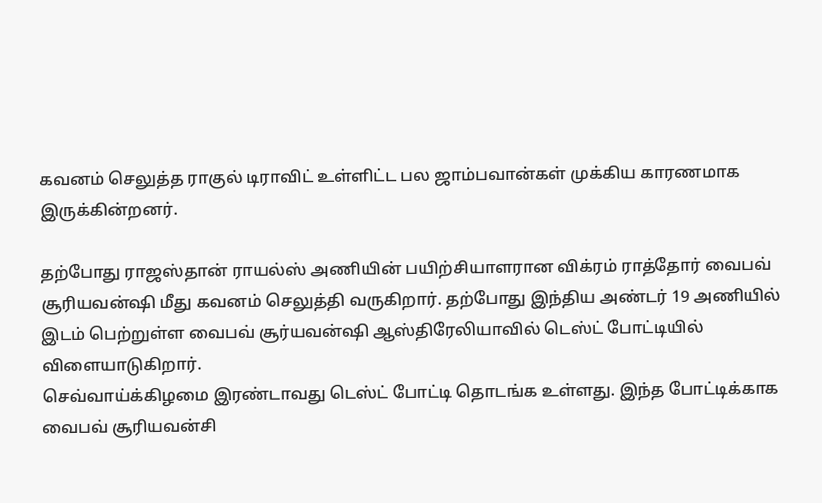கவனம் செலுத்த ராகுல் டிராவிட் உள்ளிட்ட பல ஜாம்பவான்கள் முக்கிய காரணமாக இருக்கின்றனர்.

தற்போது ராஜஸ்தான் ராயல்ஸ் அணியின் பயிற்சியாளரான விக்ரம் ராத்தோர் வைபவ் சூரியவன்ஷி மீது கவனம் செலுத்தி வருகிறார். தற்போது இந்திய அண்டர் 19 அணியில் இடம் பெற்றுள்ள வைபவ் சூர்யவன்ஷி ஆஸ்திரேலியாவில் டெஸ்ட் போட்டியில் விளையாடுகிறார்.
செவ்வாய்க்கிழமை இரண்டாவது டெஸ்ட் போட்டி தொடங்க உள்ளது. இந்த போட்டிக்காக வைபவ் சூரியவன்சி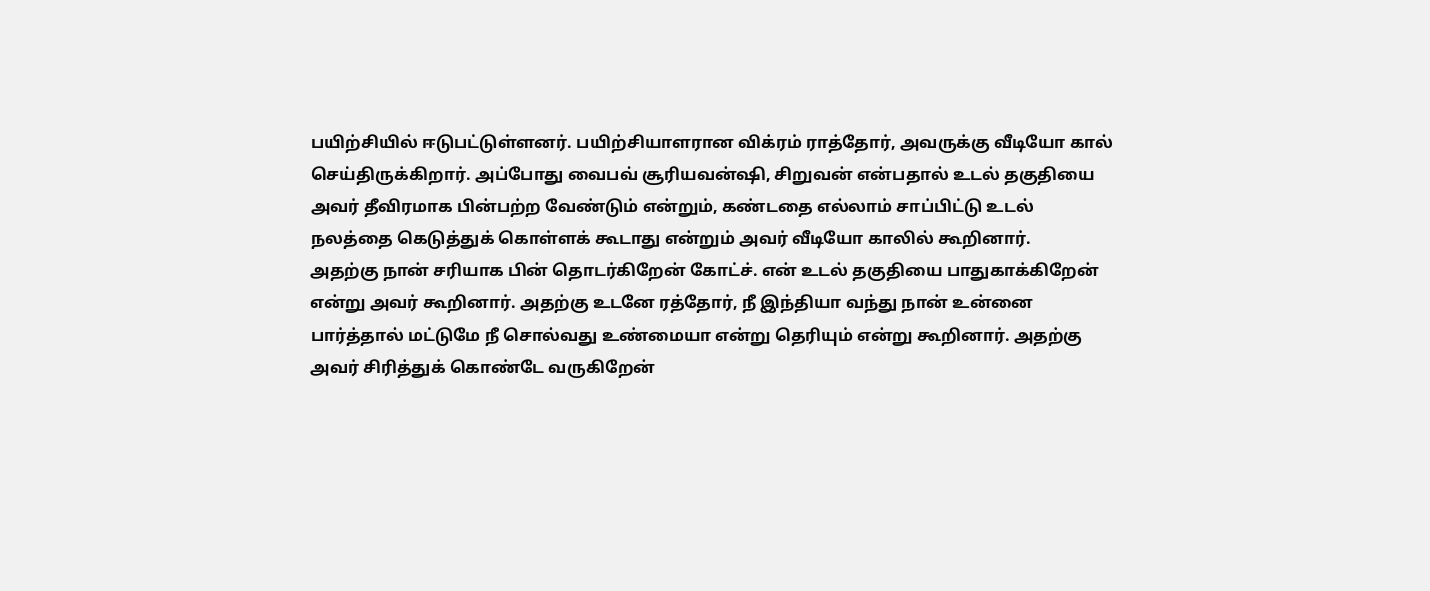பயிற்சியில் ஈடுபட்டுள்ளனர். பயிற்சியாளரான விக்ரம் ராத்தோர், அவருக்கு வீடியோ கால் செய்திருக்கிறார். அப்போது வைபவ் சூரியவன்ஷி, சிறுவன் என்பதால் உடல் தகுதியை அவர் தீவிரமாக பின்பற்ற வேண்டும் என்றும், கண்டதை எல்லாம் சாப்பிட்டு உடல் நலத்தை கெடுத்துக் கொள்ளக் கூடாது என்றும் அவர் வீடியோ காலில் கூறினார்.
அதற்கு நான் சரியாக பின் தொடர்கிறேன் கோட்ச். என் உடல் தகுதியை பாதுகாக்கிறேன் என்று அவர் கூறினார். அதற்கு உடனே ரத்தோர், நீ இந்தியா வந்து நான் உன்னை பார்த்தால் மட்டுமே நீ சொல்வது உண்மையா என்று தெரியும் என்று கூறினார். அதற்கு அவர் சிரித்துக் கொண்டே வருகிறேன்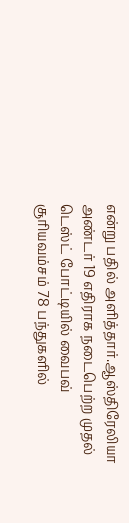என்று பதில் அளித்தார்.ஆஸ்திரேலியா அண்டர் 19 எதிராக நடைபெற்ற முதல் டெஸ்ட் போட்டியில் வைபவ் சூரியவம்சம் 78 பந்துகளில்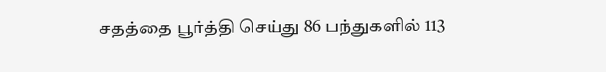சதத்தை பூர்த்தி செய்து 86 பந்துகளில் 113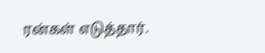ரன்கள் எடுத்தார்.